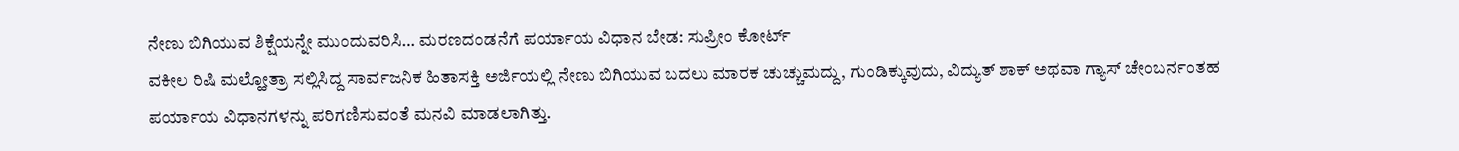ನೇಣು ಬಿಗಿಯುವ ಶಿಕ್ಷೆಯನ್ನೇ ಮುಂದುವರಿಸಿ… ಮರಣದಂಡನೆಗೆ ಪರ್ಯಾಯ ವಿಧಾನ ಬೇಡ: ಸುಪ್ರೀಂ ಕೋರ್ಟ್
ವಕೀಲ ರಿಷಿ ಮಲ್ಹೋತ್ರಾ ಸಲ್ಲಿಸಿದ್ದ ಸಾರ್ವಜನಿಕ ಹಿತಾಸಕ್ತಿ ಅರ್ಜಿಯಲ್ಲಿ ನೇಣು ಬಿಗಿಯುವ ಬದಲು ಮಾರಕ ಚುಚ್ಚುಮದ್ದು, ಗುಂಡಿಕ್ಕುವುದು, ವಿದ್ಯುತ್ ಶಾಕ್ ಅಥವಾ ಗ್ಯಾಸ್ ಚೇಂಬರ್ನಂತಹ ಪರ್ಯಾಯ ವಿಧಾನಗಳನ್ನು ಪರಿಗಣಿಸುವಂತೆ ಮನವಿ ಮಾಡಲಾಗಿತ್ತು.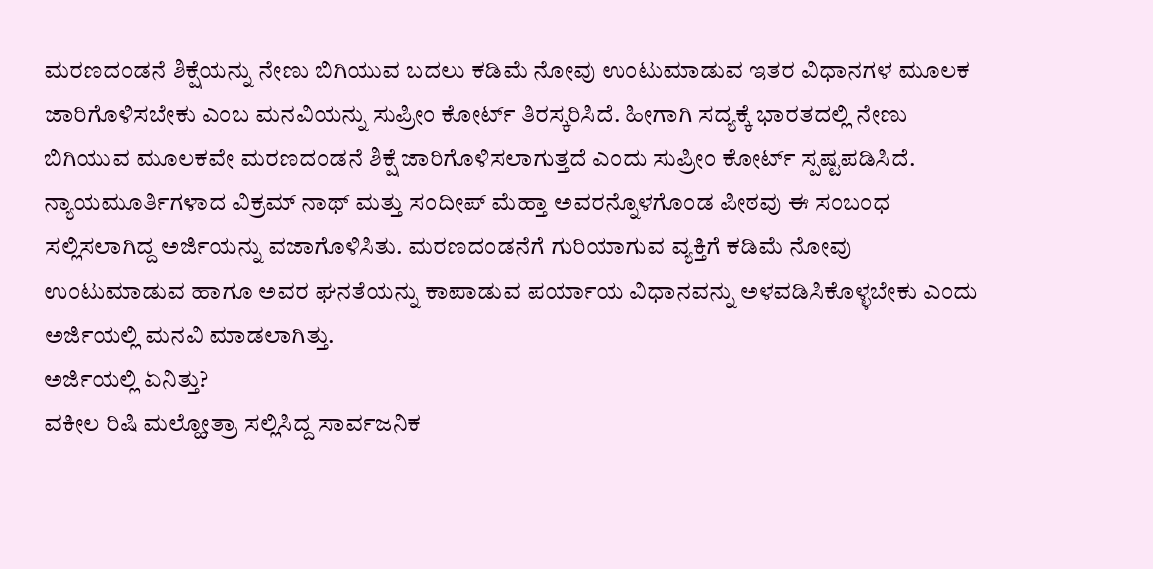ಮರಣದಂಡನೆ ಶಿಕ್ಷೆಯನ್ನು ನೇಣು ಬಿಗಿಯುವ ಬದಲು ಕಡಿಮೆ ನೋವು ಉಂಟುಮಾಡುವ ಇತರ ವಿಧಾನಗಳ ಮೂಲಕ ಜಾರಿಗೊಳಿಸಬೇಕು ಎಂಬ ಮನವಿಯನ್ನು ಸುಪ್ರೀಂ ಕೋರ್ಟ್ ತಿರಸ್ಕರಿಸಿದೆ. ಹೀಗಾಗಿ ಸದ್ಯಕ್ಕೆ ಭಾರತದಲ್ಲಿ ನೇಣು ಬಿಗಿಯುವ ಮೂಲಕವೇ ಮರಣದಂಡನೆ ಶಿಕ್ಷೆ ಜಾರಿಗೊಳಿಸಲಾಗುತ್ತದೆ ಎಂದು ಸುಪ್ರೀಂ ಕೋರ್ಟ್ ಸ್ಪಷ್ಟಪಡಿಸಿದೆ.
ನ್ಯಾಯಮೂರ್ತಿಗಳಾದ ವಿಕ್ರಮ್ ನಾಥ್ ಮತ್ತು ಸಂದೀಪ್ ಮೆಹ್ತಾ ಅವರನ್ನೊಳಗೊಂಡ ಪೀಠವು ಈ ಸಂಬಂಧ ಸಲ್ಲಿಸಲಾಗಿದ್ದ ಅರ್ಜಿಯನ್ನು ವಜಾಗೊಳಿಸಿತು. ಮರಣದಂಡನೆಗೆ ಗುರಿಯಾಗುವ ವ್ಯಕ್ತಿಗೆ ಕಡಿಮೆ ನೋವು ಉಂಟುಮಾಡುವ ಹಾಗೂ ಅವರ ಘನತೆಯನ್ನು ಕಾಪಾಡುವ ಪರ್ಯಾಯ ವಿಧಾನವನ್ನು ಅಳವಡಿಸಿಕೊಳ್ಳಬೇಕು ಎಂದು ಅರ್ಜಿಯಲ್ಲಿ ಮನವಿ ಮಾಡಲಾಗಿತ್ತು.
ಅರ್ಜಿಯಲ್ಲಿ ಏನಿತ್ತು?
ವಕೀಲ ರಿಷಿ ಮಲ್ಹೋತ್ರಾ ಸಲ್ಲಿಸಿದ್ದ ಸಾರ್ವಜನಿಕ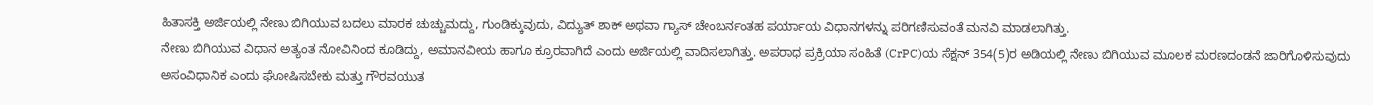ಹಿತಾಸಕ್ತಿ ಅರ್ಜಿಯಲ್ಲಿ ನೇಣು ಬಿಗಿಯುವ ಬದಲು ಮಾರಕ ಚುಚ್ಚುಮದ್ದು, ಗುಂಡಿಕ್ಕುವುದು, ವಿದ್ಯುತ್ ಶಾಕ್ ಅಥವಾ ಗ್ಯಾಸ್ ಚೇಂಬರ್ನಂತಹ ಪರ್ಯಾಯ ವಿಧಾನಗಳನ್ನು ಪರಿಗಣಿಸುವಂತೆ ಮನವಿ ಮಾಡಲಾಗಿತ್ತು.
ನೇಣು ಬಿಗಿಯುವ ವಿಧಾನ ಅತ್ಯಂತ ನೋವಿನಿಂದ ಕೂಡಿದ್ದು, ಅಮಾನವೀಯ ಹಾಗೂ ಕ್ರೂರವಾಗಿದೆ ಎಂದು ಅರ್ಜಿಯಲ್ಲಿ ವಾದಿಸಲಾಗಿತ್ತು. ಅಪರಾಧ ಪ್ರಕ್ರಿಯಾ ಸಂಹಿತೆ (CrPC)ಯ ಸೆಕ್ಷನ್ 354(5)ರ ಅಡಿಯಲ್ಲಿ ನೇಣು ಬಿಗಿಯುವ ಮೂಲಕ ಮರಣದಂಡನೆ ಜಾರಿಗೊಳಿಸುವುದು ಅಸಂವಿಧಾನಿಕ ಎಂದು ಘೋಷಿಸಬೇಕು ಮತ್ತು ಗೌರವಯುತ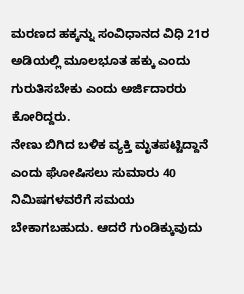ಮರಣದ ಹಕ್ಕನ್ನು ಸಂವಿಧಾನದ ವಿಧಿ 21ರ ಅಡಿಯಲ್ಲಿ ಮೂಲಭೂತ ಹಕ್ಕು ಎಂದು ಗುರುತಿಸಬೇಕು ಎಂದು ಅರ್ಜಿದಾರರು ಕೋರಿದ್ದರು.
ನೇಣು ಬಿಗಿದ ಬಳಿಕ ವ್ಯಕ್ತಿ ಮೃತಪಟ್ಟಿದ್ದಾನೆ ಎಂದು ಘೋಷಿಸಲು ಸುಮಾರು 40 ನಿಮಿಷಗಳವರೆಗೆ ಸಮಯ ಬೇಕಾಗಬಹುದು. ಆದರೆ ಗುಂಡಿಕ್ಕುವುದು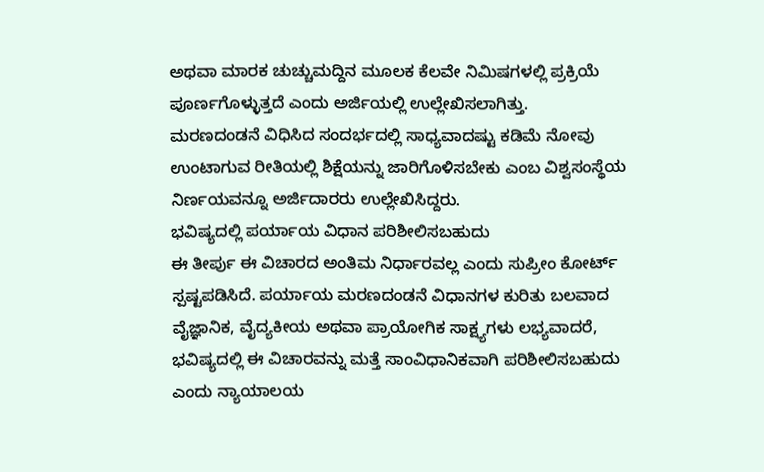ಅಥವಾ ಮಾರಕ ಚುಚ್ಚುಮದ್ದಿನ ಮೂಲಕ ಕೆಲವೇ ನಿಮಿಷಗಳಲ್ಲಿ ಪ್ರಕ್ರಿಯೆ ಪೂರ್ಣಗೊಳ್ಳುತ್ತದೆ ಎಂದು ಅರ್ಜಿಯಲ್ಲಿ ಉಲ್ಲೇಖಿಸಲಾಗಿತ್ತು.
ಮರಣದಂಡನೆ ವಿಧಿಸಿದ ಸಂದರ್ಭದಲ್ಲಿ ಸಾಧ್ಯವಾದಷ್ಟು ಕಡಿಮೆ ನೋವು ಉಂಟಾಗುವ ರೀತಿಯಲ್ಲಿ ಶಿಕ್ಷೆಯನ್ನು ಜಾರಿಗೊಳಿಸಬೇಕು ಎಂಬ ವಿಶ್ವಸಂಸ್ಥೆಯ ನಿರ್ಣಯವನ್ನೂ ಅರ್ಜಿದಾರರು ಉಲ್ಲೇಖಿಸಿದ್ದರು.
ಭವಿಷ್ಯದಲ್ಲಿ ಪರ್ಯಾಯ ವಿಧಾನ ಪರಿಶೀಲಿಸಬಹುದು
ಈ ತೀರ್ಪು ಈ ವಿಚಾರದ ಅಂತಿಮ ನಿರ್ಧಾರವಲ್ಲ ಎಂದು ಸುಪ್ರೀಂ ಕೋರ್ಟ್ ಸ್ಪಷ್ಟಪಡಿಸಿದೆ. ಪರ್ಯಾಯ ಮರಣದಂಡನೆ ವಿಧಾನಗಳ ಕುರಿತು ಬಲವಾದ ವೈಜ್ಞಾನಿಕ, ವೈದ್ಯಕೀಯ ಅಥವಾ ಪ್ರಾಯೋಗಿಕ ಸಾಕ್ಷ್ಯಗಳು ಲಭ್ಯವಾದರೆ, ಭವಿಷ್ಯದಲ್ಲಿ ಈ ವಿಚಾರವನ್ನು ಮತ್ತೆ ಸಾಂವಿಧಾನಿಕವಾಗಿ ಪರಿಶೀಲಿಸಬಹುದು ಎಂದು ನ್ಯಾಯಾಲಯ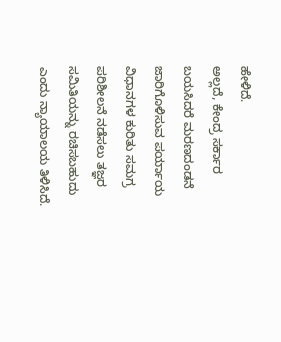ಹೇಳಿದೆ.
ಅಲ್ಲದೆ, ಕೇಂದ್ರ ಸರ್ಕಾರ ಬಯಸಿದರೆ ಮರಣದಂಡನೆ ಜಾರಿಗೊಳಿಸುವ ಪರ್ಯಾಯ ವಿಧಾನಗಳ ಕುರಿತು ಸಮಗ್ರ ಪರಿಶೀಲನೆ ನಡೆಸಲು ತಜ್ಞರ ಸಮಿತಿಯನ್ನು ರಚಿಸಬಹುದು ಎಂದು ನ್ಯಾಯಾಲಯ ತಿಳಿಸಿದೆ.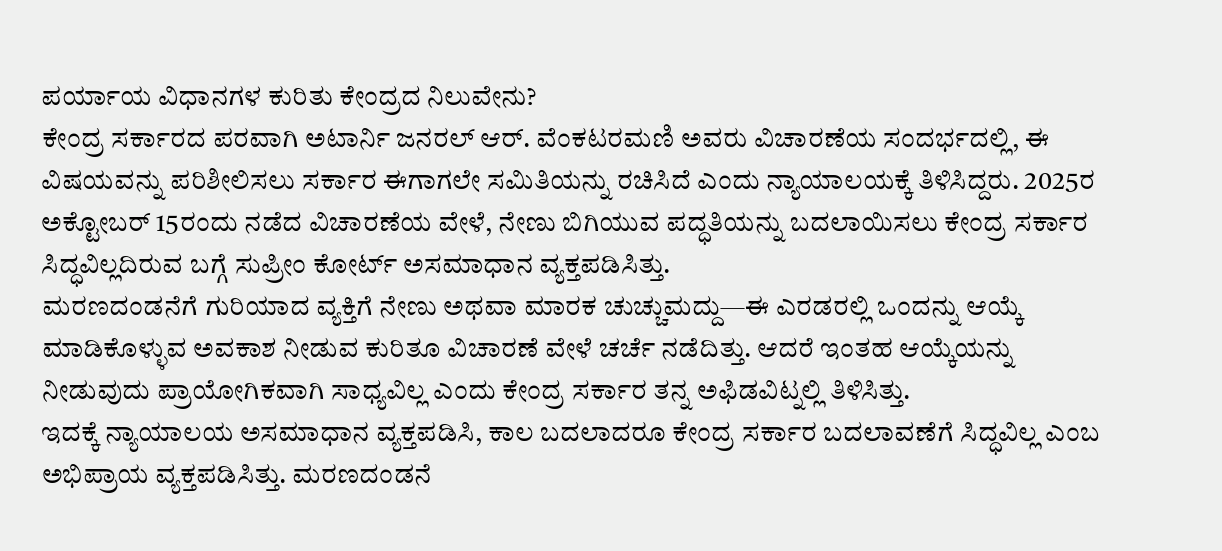ಪರ್ಯಾಯ ವಿಧಾನಗಳ ಕುರಿತು ಕೇಂದ್ರದ ನಿಲುವೇನು?
ಕೇಂದ್ರ ಸರ್ಕಾರದ ಪರವಾಗಿ ಅಟಾರ್ನಿ ಜನರಲ್ ಆರ್. ವೆಂಕಟರಮಣಿ ಅವರು ವಿಚಾರಣೆಯ ಸಂದರ್ಭದಲ್ಲಿ, ಈ ವಿಷಯವನ್ನು ಪರಿಶೀಲಿಸಲು ಸರ್ಕಾರ ಈಗಾಗಲೇ ಸಮಿತಿಯನ್ನು ರಚಿಸಿದೆ ಎಂದು ನ್ಯಾಯಾಲಯಕ್ಕೆ ತಿಳಿಸಿದ್ದರು. 2025ರ ಅಕ್ಟೋಬರ್ 15ರಂದು ನಡೆದ ವಿಚಾರಣೆಯ ವೇಳೆ, ನೇಣು ಬಿಗಿಯುವ ಪದ್ಧತಿಯನ್ನು ಬದಲಾಯಿಸಲು ಕೇಂದ್ರ ಸರ್ಕಾರ ಸಿದ್ಧವಿಲ್ಲದಿರುವ ಬಗ್ಗೆ ಸುಪ್ರೀಂ ಕೋರ್ಟ್ ಅಸಮಾಧಾನ ವ್ಯಕ್ತಪಡಿಸಿತ್ತು.
ಮರಣದಂಡನೆಗೆ ಗುರಿಯಾದ ವ್ಯಕ್ತಿಗೆ ನೇಣು ಅಥವಾ ಮಾರಕ ಚುಚ್ಚುಮದ್ದು—ಈ ಎರಡರಲ್ಲಿ ಒಂದನ್ನು ಆಯ್ಕೆ ಮಾಡಿಕೊಳ್ಳುವ ಅವಕಾಶ ನೀಡುವ ಕುರಿತೂ ವಿಚಾರಣೆ ವೇಳೆ ಚರ್ಚೆ ನಡೆದಿತ್ತು. ಆದರೆ ಇಂತಹ ಆಯ್ಕೆಯನ್ನು ನೀಡುವುದು ಪ್ರಾಯೋಗಿಕವಾಗಿ ಸಾಧ್ಯವಿಲ್ಲ ಎಂದು ಕೇಂದ್ರ ಸರ್ಕಾರ ತನ್ನ ಅಫಿಡವಿಟ್ನಲ್ಲಿ ತಿಳಿಸಿತ್ತು.
ಇದಕ್ಕೆ ನ್ಯಾಯಾಲಯ ಅಸಮಾಧಾನ ವ್ಯಕ್ತಪಡಿಸಿ, ಕಾಲ ಬದಲಾದರೂ ಕೇಂದ್ರ ಸರ್ಕಾರ ಬದಲಾವಣೆಗೆ ಸಿದ್ಧವಿಲ್ಲ ಎಂಬ ಅಭಿಪ್ರಾಯ ವ್ಯಕ್ತಪಡಿಸಿತ್ತು. ಮರಣದಂಡನೆ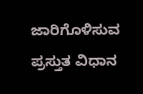ಜಾರಿಗೊಳಿಸುವ ಪ್ರಸ್ತುತ ವಿಧಾನ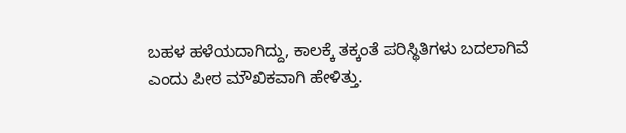ಬಹಳ ಹಳೆಯದಾಗಿದ್ದು, ಕಾಲಕ್ಕೆ ತಕ್ಕಂತೆ ಪರಿಸ್ಥಿತಿಗಳು ಬದಲಾಗಿವೆ ಎಂದು ಪೀಠ ಮೌಖಿಕವಾಗಿ ಹೇಳಿತ್ತು.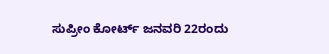ಸುಪ್ರೀಂ ಕೋರ್ಟ್ ಜನವರಿ 22ರಂದು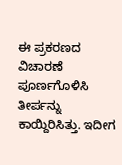ಈ ಪ್ರಕರಣದ ವಿಚಾರಣೆ ಪೂರ್ಣಗೊಳಿಸಿ ತೀರ್ಪನ್ನು ಕಾಯ್ದಿರಿಸಿತ್ತು. ಇದೀಗ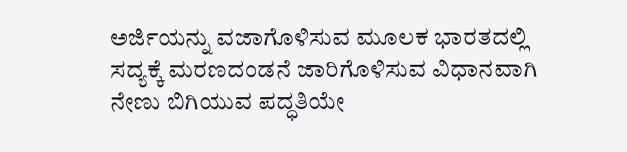ಅರ್ಜಿಯನ್ನು ವಜಾಗೊಳಿಸುವ ಮೂಲಕ ಭಾರತದಲ್ಲಿ ಸದ್ಯಕ್ಕೆ ಮರಣದಂಡನೆ ಜಾರಿಗೊಳಿಸುವ ವಿಧಾನವಾಗಿ ನೇಣು ಬಿಗಿಯುವ ಪದ್ಧತಿಯೇ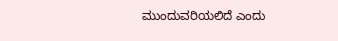ಮುಂದುವರಿಯಲಿದೆ ಎಂದು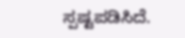ಸ್ಪಷ್ಟಪಡಿಸಿದೆ.